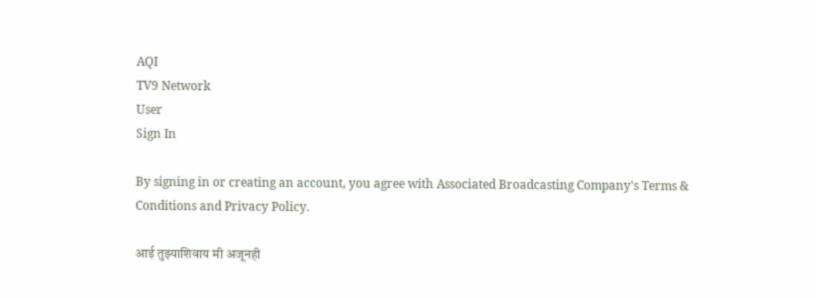AQI
TV9 Network
User
Sign In

By signing in or creating an account, you agree with Associated Broadcasting Company's Terms & Conditions and Privacy Policy.

आई तुझ्याशिवाय मी अजूनही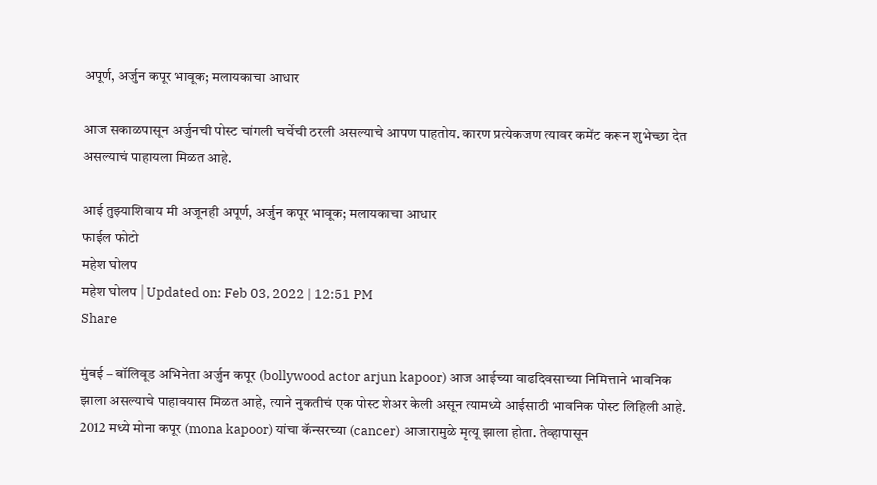अपूर्ण, अर्जुन कपूर भावूक; मलायकाचा आधार

आज सकाळपासून अर्जुनची पोस्ट चांगली चर्चेची ठरली असल्याचे आपण पाहतोय. कारण प्रत्येकजण त्यावर कमेंट करून शुभेच्छा देत असल्याचं पाहायला मिळत आहे.

आई तुझ्याशिवाय मी अजूनही अपूर्ण, अर्जुन कपूर भावूक; मलायकाचा आधार
फाईल फोटो
महेश घोलप
महेश घोलप | Updated on: Feb 03, 2022 | 12:51 PM
Share

मुंबई – बॉलिवूड अभिनेता अर्जुन कपूर (bollywood actor arjun kapoor) आज आईच्या वाढदिवसाच्या निमित्ताने भावनिक झाला असल्याचे पाहावयास मिळत आहे, त्याने नुकतीचं एक पोस्ट शेअर केली असून त्यामध्ये आईसाठी भावनिक पोस्ट लिहिली आहे. 2012 मध्ये मोना कपूर (mona kapoor) यांचा कॅन्सरच्या (cancer) आजारामुळे मृत्यू झाला होता. तेव्हापासून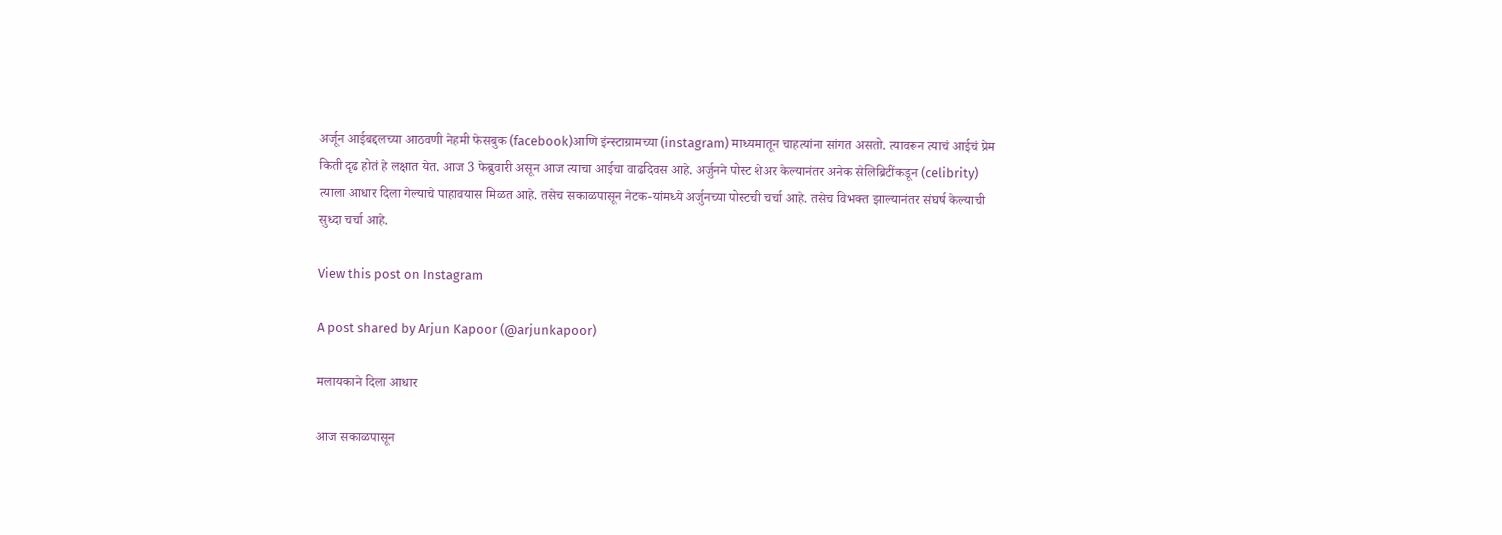अर्जून आईबद्दलच्या आठवणी नेहमी फेसबुक (facebook)आणि इंन्स्टाग्रामच्या (instagram) माध्यमातून चाहत्यांना सांगत असतो. त्यावरून त्याचं आईचं प्रेम किती दृढ होतं हे लक्षात येत. आज 3 फेब्रुवारी असून आज त्याचा आईचा वाढदिवस आहे. अर्जुनने पोस्ट शेअर केल्यानंतर अनेक सेलिब्रिटींकडून (celibrity) त्याला आधार दिला गेल्याचे पाहावयास मिळत आहे. तसेच सकाळपासून नेटक-यांमध्ये अर्जुनच्या पोस्टची चर्चा आहे. तसेच विभक्त झाल्यानंतर संघर्ष केल्याची सुध्दा चर्चा आहे.

View this post on Instagram

A post shared by Arjun Kapoor (@arjunkapoor)

मलायकाने दिला आधार

आज सकाळपासून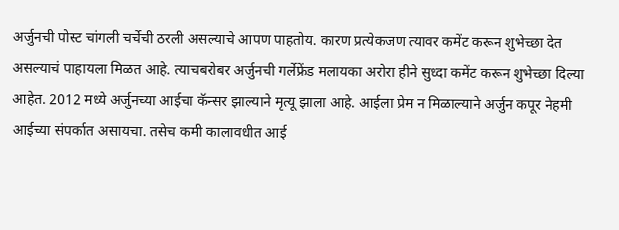अर्जुनची पोस्ट चांगली चर्चेची ठरली असल्याचे आपण पाहतोय. कारण प्रत्येकजण त्यावर कमेंट करून शुभेच्छा देत असल्याचं पाहायला मिळत आहे. त्याचबरोबर अर्जुनची गर्लेफ्रेंड मलायका अरोरा हीने सुध्दा कमेंट करून शुभेच्छा दिल्या आहेत. 2012 मध्ये अर्जुनच्या आईचा कॅन्सर झाल्याने मृत्यू झाला आहे. आईला प्रेम न मिळाल्याने अर्जुन कपूर नेहमी आईच्या संपर्कात असायचा. तसेच कमी कालावधीत आई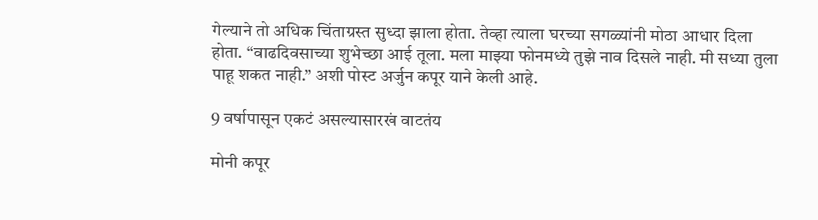गेल्याने तो अधिक चिंताग्रस्त सुध्दा झाला होता. तेव्हा त्याला घरच्या सगळ्यांनी मोठा आधार दिला होता. “वाढदिवसाच्या शुभेच्छा आई तूला. मला माझ्या फोनमध्ये तुझे नाव दिसले नाही. मी सध्या तुला पाहू शकत नाही.” अशी पोस्ट अर्जुन कपूर याने केली आहे.

9 वर्षापासून एकटं असल्यासारखं वाटतंय

मोनी कपूर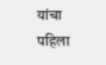यांचा पहिला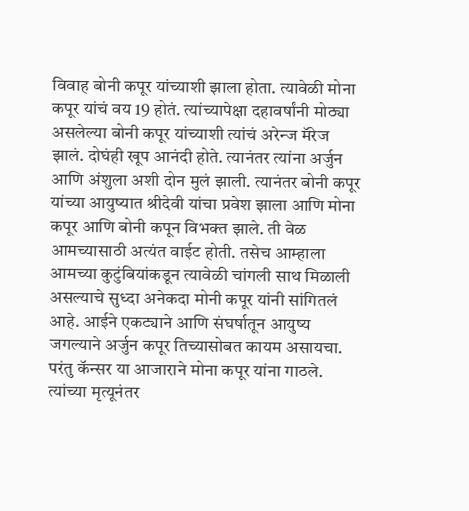विवाह बोनी कपूर यांच्याशी झाला होता. त्यावेळी मोना कपूर यांचं वय 19 होतं. त्यांच्यापेक्षा दहावर्षांनी मोठ्या असलेल्या बोनी कपूर यांच्याशी त्यांचं अरेन्ज मॅरेज झालं. दोघंही खूप आनंदी होते. त्यानंतर त्यांना अर्जुन आणि अंशुला अशी दोन मुलं झाली. त्यानंतर बोनी कपूर यांच्या आयुष्यात श्रीदेवी यांचा प्रवेश झाला आणि मोना कपूर आणि बोनी कपून विभक्त झाले. ती वेळ आमच्यासाठी अत्यंत वाईट होती. तसेच आम्हाला आमच्या कुटुंबियांकडून त्यावेळी चांगली साथ मिळाली असल्याचे सुध्दा अनेकदा मोनी कपूर यांनी सांगितलं आहे. आईने एकट्याने आणि संघर्षातून आयुष्य जगल्याने अर्जुन कपूर तिच्यासोबत कायम असायचा. परंतु कॅन्सर या आजाराने मोना कपूर यांना गाठले. त्यांच्या मृत्यूनंतर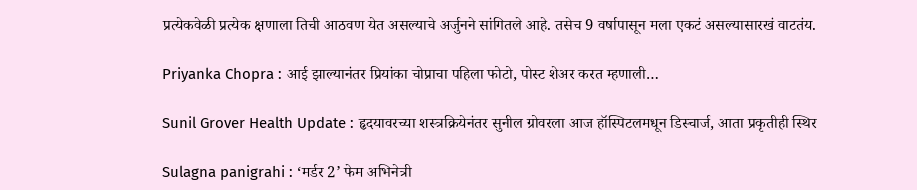प्रत्येकवेळी प्रत्येक क्षणाला तिची आठवण येत असल्याचे अर्जुनने सांगितले आहे. तसेच 9 वर्षापासून मला एकटं असल्यासारखं वाटतंय.

Priyanka Chopra : आई झाल्यानंतर प्रियांका चोप्राचा पहिला फोटो, पोस्ट शेअर करत म्हणाली…

Sunil Grover Health Update : हृदयावरच्या शस्त्रक्रियेनंतर सुनील ग्रोवरला आज हॉस्पिटलमधून डिस्चार्ज, आता प्रकृतीही स्थिर

Sulagna panigrahi : ‘मर्डर 2’ फेम अभिनेत्री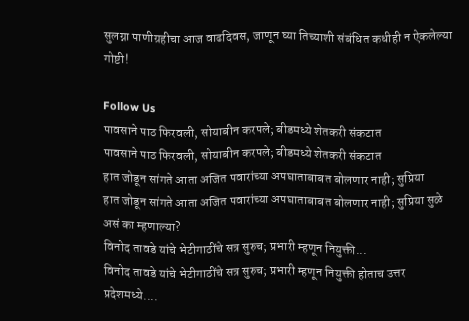सुलग्ना पाणीग्रहीचा आज वाढदिवस, जाणून घ्या तिच्याशी संबंधित कधीही न ऐकलेल्या गोष्टी!

Follow Us
पावसाने पाठ फिरवली, सोयाबीन करपले; बीडमध्ये शेतकरी संकटात
पावसाने पाठ फिरवली, सोयाबीन करपले; बीडमध्ये शेतकरी संकटात
हात जोडून सांगते आता अजित पवारांच्या अपघाताबाबत बोलणार नाही; सुप्रिया
हात जोडून सांगते आता अजित पवारांच्या अपघाताबाबत बोलणार नाही; सुप्रिया सुळे असं का म्हणाल्या?
विनोद तावडे यांचे भेटीगाठींचे सत्र सुरुच; प्रभारी म्हणून नियुक्ती...
विनोद तावडे यांचे भेटीगाठींचे सत्र सुरुच; प्रभारी म्हणून नियुक्ती होताच उत्तर प्रदेशमध्ये....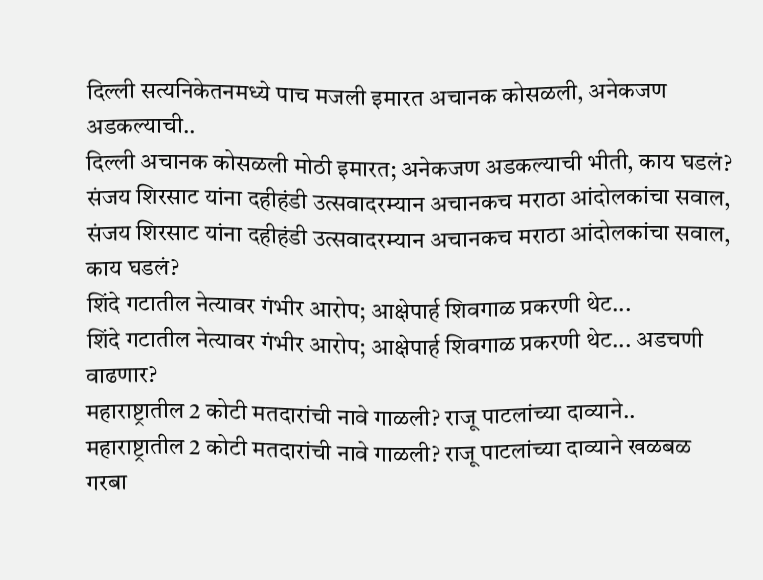दिल्ली सत्यनिकेतनमध्ये पाच मजली इमारत अचानक कोसळली, अनेकजण अडकल्याची..
दिल्ली अचानक कोसळली मोठी इमारत; अनेकजण अडकल्याची भीती, काय घडलं?
संजय शिरसाट यांना दहीहंडी उत्सवादरम्यान अचानकच मराठा आंदोलकांचा सवाल,
संजय शिरसाट यांना दहीहंडी उत्सवादरम्यान अचानकच मराठा आंदोलकांचा सवाल, काय घडलं?
शिंदे गटातील नेत्यावर गंभीर आरोप; आक्षेपार्ह शिवगाळ प्रकरणी थेट...
शिंदे गटातील नेत्यावर गंभीर आरोप; आक्षेपार्ह शिवगाळ प्रकरणी थेट... अडचणी वाढणार?
महाराष्ट्रातील 2 कोटी मतदारांची नावे गाळली? राजू पाटलांच्या दाव्याने..
महाराष्ट्रातील 2 कोटी मतदारांची नावे गाळली? राजू पाटलांच्या दाव्याने खळबळ
गरबा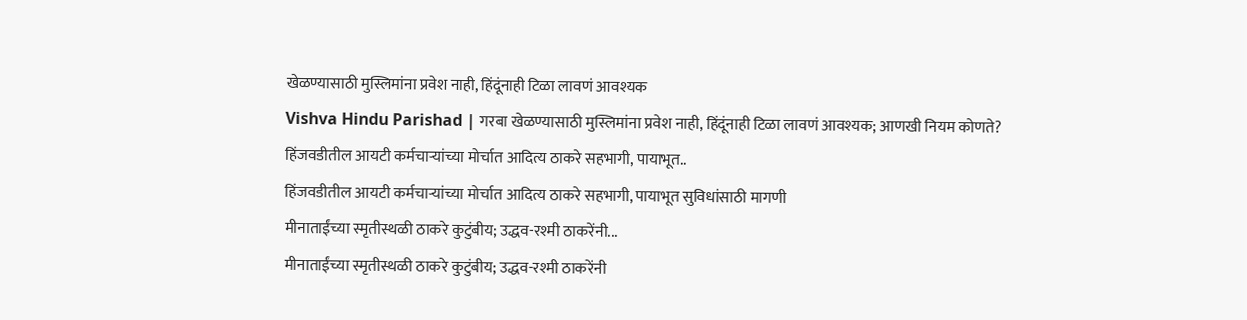खेळण्यासाठी मुस्लिमांना प्रवेश नाही, हिंदूंनाही टिळा लावणं आवश्यक
Vishva Hindu Parishad | गरबा खेळण्यासाठी मुस्लिमांना प्रवेश नाही, हिंदूंनाही टिळा लावणं आवश्यक; आणखी नियम कोणते?
हिंजवडीतील आयटी कर्मचाऱ्यांच्या मोर्चात आदित्य ठाकरे सहभागी, पायाभूत..
हिंजवडीतील आयटी कर्मचाऱ्यांच्या मोर्चात आदित्य ठाकरे सहभागी, पायाभूत सुविधांसाठी मागणी
मीनाताईंच्या स्मृतीस्थळी ठाकरे कुटुंबीय; उद्धव-रश्मी ठाकरेंनी...
मीनाताईंच्या स्मृतीस्थळी ठाकरे कुटुंबीय; उद्धव-रश्मी ठाकरेंनी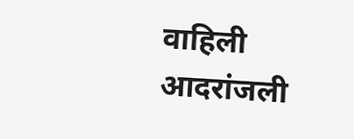वाहिली आदरांजली